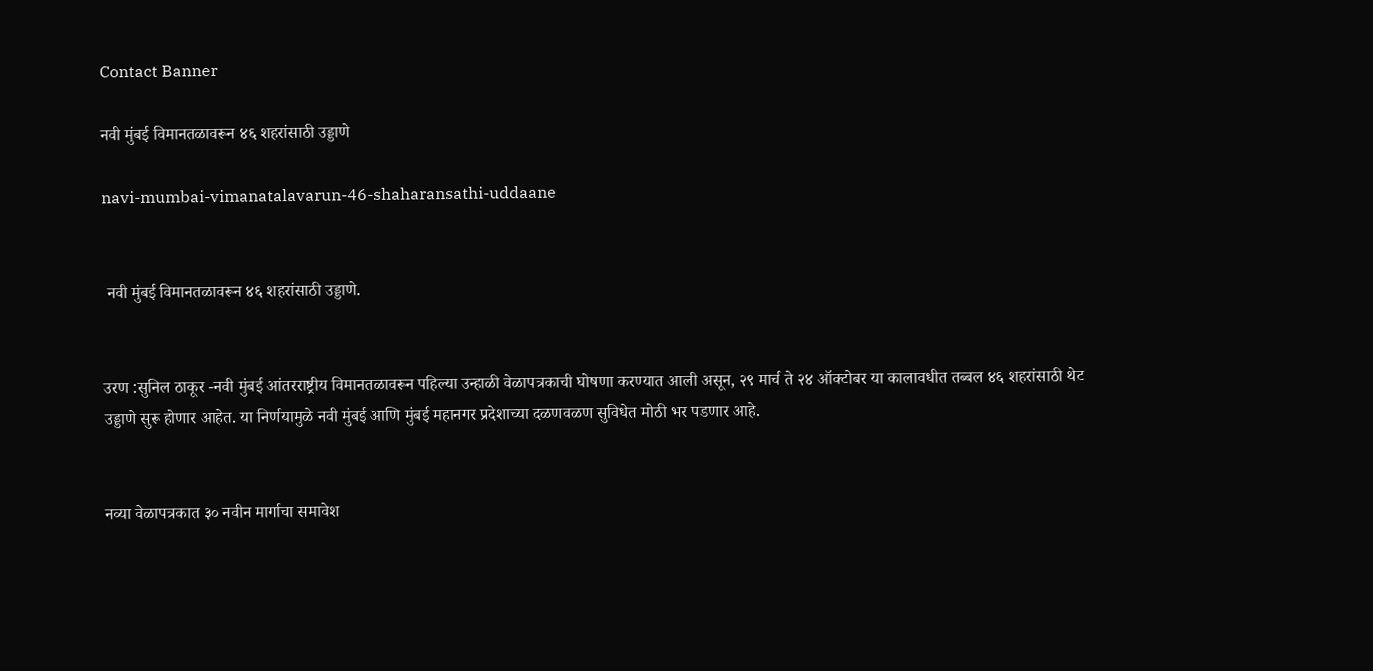Contact Banner

नवी मुंबई विमानतळावरून ४६ शहरांसाठी उड्डाणे

navi-mumbai-vimanatalavarun-46-shaharansathi-uddaane


 नवी मुंबई विमानतळावरून ४६ शहरांसाठी उड्डाणे.


उरण :सुनिल ठाकूर -नवी मुंबई आंतरराष्ट्रीय विमानतळावरून पहिल्या उन्हाळी वेळापत्रकाची घोषणा करण्यात आली असून, २९ मार्च ते २४ ऑक्टोबर या कालावधीत तब्बल ४६ शहरांसाठी थेट उड्डाणे सुरू होणार आहेत. या निर्णयामुळे नवी मुंबई आणि मुंबई महानगर प्रदेशाच्या दळणवळण सुविधेत मोठी भर पडणार आहे.


नव्या वेळापत्रकात ३० नवीन मार्गाचा समावेश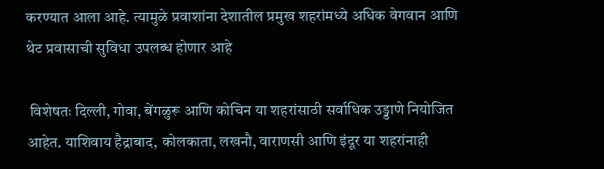करण्यात आला आहे. त्यामुळे प्रवाशांना देशातील प्रमुख शहरांमध्ये अधिक वेगवान आणि थेट प्रवासाची सुविधा उपलब्ध होणार आहे

 विशेषतः दिल्ली, गोवा, बेंगळुरू आणि कोचिन या शहरांसाठी सर्वाधिक उड्डाणे नियोजित आहेत. याशिवाय हैद्राबाद, कोलकाता, लखनौ, वाराणसी आणि इंदूर या शहरांनाही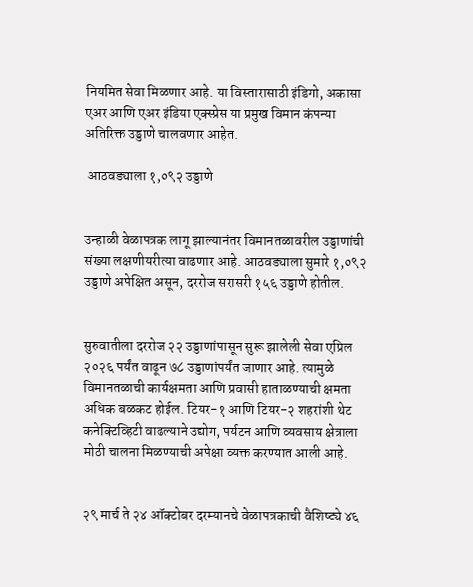नियमित सेवा मिळणार आहे. या विस्तारासाठी इंडिगो, अकासा एअर आणि एअर इंडिया एक्स्प्रेस या प्रमुख विमान कंपन्या अतिरिक्त उड्डाणे चालवणार आहेत.

 आठवड्याला १,०९२ उड्डाणे


उन्हाळी वेळापत्रक लागू झाल्यानंतर विमानतळावरील उड्डाणांची संख्या लक्षणीयरीत्या वाढणार आहे. आठवड्याला सुमारे १,०९२ उड्डाणे अपेक्षित असून, दररोज सरासरी १५६ उड्डाणे होतील.


सुरुवातीला दररोज २२ उड्डाणांपासून सुरू झालेली सेवा एप्रिल २०२६ पर्यंत वाढून ७८ उड्डाणांपर्यंत जाणार आहे. त्यामुळे विमानतळाची कार्यक्षमता आणि प्रवासी हाताळण्याची क्षमता अधिक बळकट होईल. टियर-१ आणि टियर-२ शहरांशी थेट कनेक्टिव्हिटी वाढल्याने उद्योग, पर्यटन आणि व्यवसाय क्षेत्राला मोठी चालना मिळण्याची अपेक्षा व्यक्त करण्यात आली आहे.


२९ मार्च ते २४ ऑक्टोबर दरम्यानचे वेळापत्रकाची वैशिष्ट्ये ४६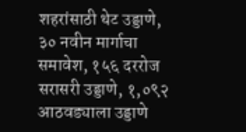शहरांसाठी थेट उड्डाणे, ३० नवीन मार्गाचा समावेश, १५६ दररोज सरासरी उड्डाणे, १,०९२ आठवड्याला उड्डाणे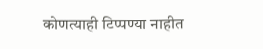कोणत्याही टिप्पण्‍या नाहीत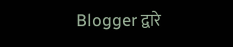Blogger द्वारे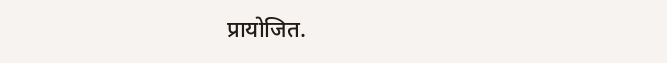प्रायोजित.